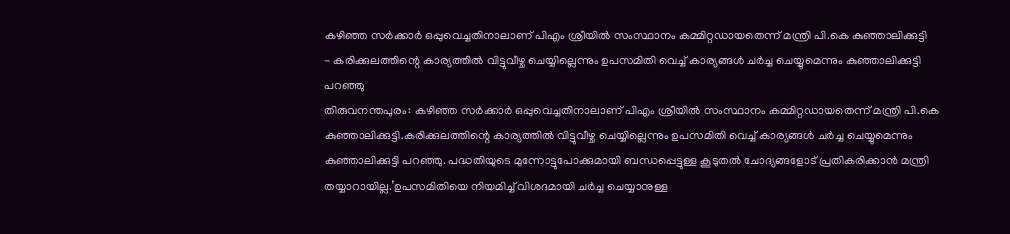കഴിഞ്ഞ സർക്കാർ ഒപ്പുവെച്ചതിനാലാണ് പിഎം ശ്രീയിൽ സംസ്ഥാനം കമ്മിറ്റഡായതെന്ന് മന്ത്രി പി.കെ കുഞ്ഞാലിക്കുട്ടി
- കരിക്കുലത്തിന്റെ കാര്യത്തിൽ വിട്ടുവീഴ്ച ചെയ്യില്ലെന്നും ഉപസമിതി വെച്ച് കാര്യങ്ങൾ ചർച്ച ചെയ്യുമെന്നും കുഞ്ഞാലിക്കുട്ടി പറഞ്ഞു
തിരുവനന്തപുരം: കഴിഞ്ഞ സർക്കാർ ഒപ്പുവെച്ചതിനാലാണ് പിഎം ശ്രീയിൽ സംസ്ഥാനം കമ്മിറ്റഡായതെന്ന് മന്ത്രി പി.കെ കുഞ്ഞാലിക്കുട്ടി.കരിക്കുലത്തിന്റെ കാര്യത്തിൽ വിട്ടുവീഴ്ച ചെയ്യില്ലെന്നും ഉപസമിതി വെച്ച് കാര്യങ്ങൾ ചർച്ച ചെയ്യുമെന്നും കുഞ്ഞാലിക്കുട്ടി പറഞ്ഞു. പദ്ധതിയുടെ മുന്നോട്ടുപോക്കുമായി ബന്ധപ്പെട്ടുള്ള കൂടുതൽ ചോദ്യങ്ങളോട് പ്രതികരിക്കാൻ മന്ത്രി തയ്യാറായില്ല.’ഉപസമിതിയെ നിയമിച്ച് വിശദമായി ചർച്ച ചെയ്യാനുള്ള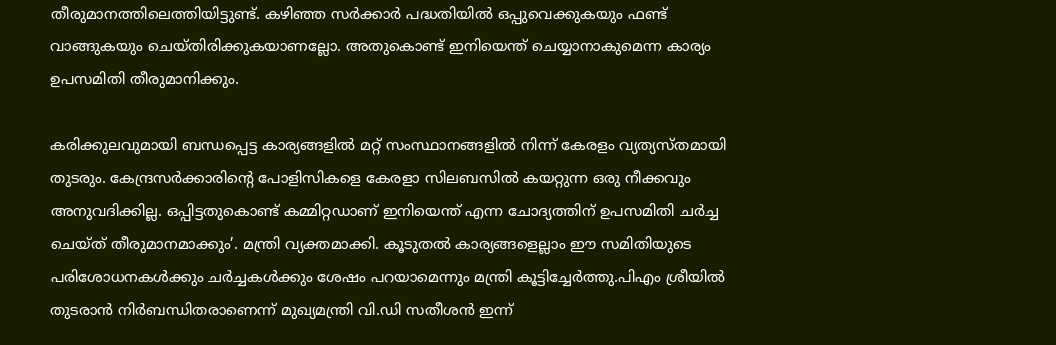തീരുമാനത്തിലെത്തിയിട്ടുണ്ട്. കഴിഞ്ഞ സർക്കാർ പദ്ധതിയിൽ ഒപ്പുവെക്കുകയും ഫണ്ട് വാങ്ങുകയും ചെയ്തിരിക്കുകയാണല്ലോ. അതുകൊണ്ട് ഇനിയെന്ത് ചെയ്യാനാകുമെന്ന കാര്യം ഉപസമിതി തീരുമാനിക്കും.

കരിക്കുലവുമായി ബന്ധപ്പെട്ട കാര്യങ്ങളിൽ മറ്റ് സംസ്ഥാനങ്ങളിൽ നിന്ന് കേരളം വ്യത്യസ്തമായി തുടരും. കേന്ദ്രസർക്കാരിൻ്റെ പോളിസികളെ കേരളാ സിലബസിൽ കയറ്റുന്ന ഒരു നീക്കവും അനുവദിക്കില്ല. ഒപ്പിട്ടതുകൊണ്ട് കമ്മിറ്റഡാണ് ഇനിയെന്ത് എന്ന ചോദ്യത്തിന് ഉപസമിതി ചർച്ച ചെയ്ത് തീരുമാനമാക്കും’. മന്ത്രി വ്യക്തമാക്കി. കൂടുതൽ കാര്യങ്ങളെല്ലാം ഈ സമിതിയുടെ പരിശോധനകൾക്കും ചർച്ചകൾക്കും ശേഷം പറയാമെന്നും മന്ത്രി കൂട്ടിച്ചേർത്തു.പിഎം ശ്രീയിൽ തുടരാൻ നിർബന്ധിതരാണെന്ന് മുഖ്യമന്ത്രി വി.ഡി സതീശൻ ഇന്ന്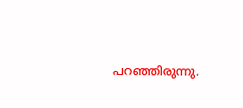പറഞ്ഞിരുന്നു.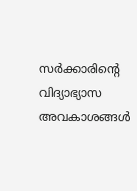സർക്കാരിന്റെ വിദ്യാഭ്യാസ അവകാശങ്ങൾ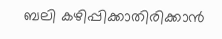ബലി കഴിപ്പിക്കാതിരിക്കാൻ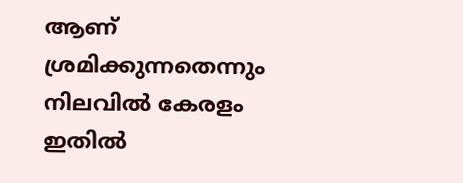ആണ് ശ്രമിക്കുന്നതെന്നും നിലവിൽ കേരളം ഇതിൽ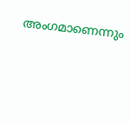അംഗമാണെന്നും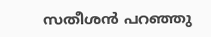സതീശൻ പറഞ്ഞു